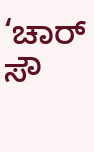‘ಚಾರ್‌ ಸೌ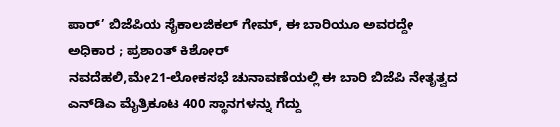ಪಾರ್‌’ ಬಿಜೆಪಿಯ ಸೈಕಾಲಜಿಕಲ್‌ ಗೇಮ್‌, ಈ ಬಾರಿಯೂ ಅವರದ್ದೇ ಅಧಿಕಾರ ; ಪ್ರಶಾಂತ್‌ ಕಿಶೋರ್‌
ನವದೆಹಲಿ,ಮೇ21-ಲೋಕಸಭೆ ಚುನಾವಣೆಯಲ್ಲಿ ಈ ಬಾರಿ ಬಿಜೆಪಿ ನೇತೃತ್ವದ ಎನ್‌ಡಿಎ ಮೈತ್ರಿಕೂಟ 400 ಸ್ಥಾನಗಳನ್ನು ಗೆದ್ದು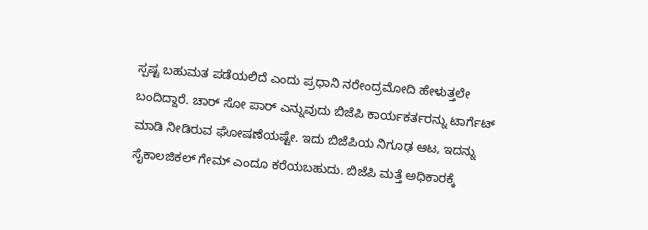ಸ್ಪಷ್ಟ ಬಹುಮತ ಪಡೆಯಲಿದೆ ಎಂದು ಪ್ರಧಾನಿ ನರೇಂದ್ರಮೋದಿ ಹೇಳುತ್ತಲೇ ಬಂದಿದ್ದಾರೆ. ಚಾರ್‌ ಸೋ ಪಾರ್‌ ಎನ್ನುವುದು ಬಿಜೆಪಿ ಕಾರ್ಯಕರ್ತರನ್ನು ಟಾರ್ಗೆಟ್‌ ಮಾಡಿ ನೀಡಿರುವ ಘೋಷಣೆಯಷ್ಟೇ. ಇದು ಬಿಜೆಪಿಯ ನಿಗೂಢ ಆಟ, ಇದನ್ನು ಸೈಕಾಲಜಿಕಲ್‌ ಗೇಮ್‌ ಎಂದೂ ಕರೆಯಬಹುದು. ಬಿಜೆಪಿ ಮತ್ತೆ ಅಧಿಕಾರಕ್ಕೆ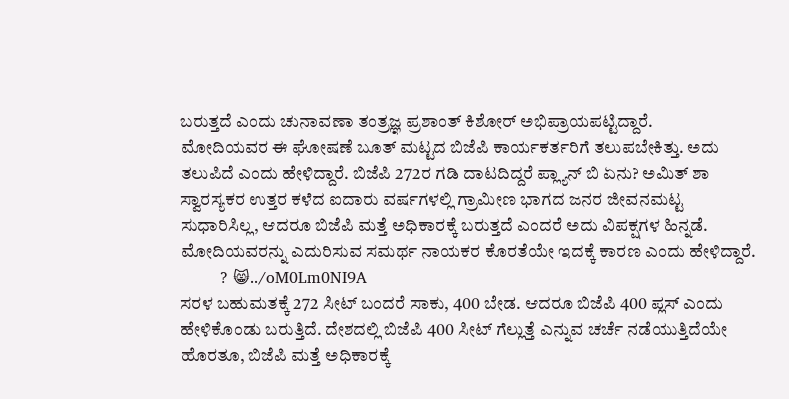ಬರುತ್ತದೆ ಎಂದು ಚುನಾವಣಾ ತಂತ್ರಜ್ಞ ಪ್ರಶಾಂತ್‌ ಕಿಶೋರ್‌ ಅಭಿಪ್ರಾಯಪಟ್ಟಿದ್ದಾರೆ.
ಮೋದಿಯವರ ಈ ಘೋಷಣೆ ಬೂತ್‌ ಮಟ್ಟದ ಬಿಜೆಪಿ ಕಾರ್ಯಕರ್ತರಿಗೆ ತಲುಪಬೇಕಿತ್ತು. ಅದು ತಲುಪಿದೆ ಎಂದು ಹೇಳಿದ್ದಾರೆ. ಬಿಜೆಪಿ 272ರ ಗಡಿ ದಾಟದಿದ್ದರೆ ಪ್ಲ್ಯಾನ್‌ ಬಿ ಏನು? ಅಮಿತ್‌ ಶಾ ಸ್ವಾರಸ್ಯಕರ ಉತ್ತರ ಕಳೆದ ಐದಾರು ವರ್ಷಗಳಲ್ಲಿ ಗ್ರಾಮೀಣ ಭಾಗದ ಜನರ ಜೀವನಮಟ್ಟ ಸುಧಾರಿಸಿಲ್ಲ, ಆದರೂ ಬಿಜೆಪಿ ಮತ್ತೆ ಅಧಿಕಾರಕ್ಕೆ ಬರುತ್ತದೆ ಎಂದರೆ ಅದು ವಿಪಕ್ಷಗಳ ಹಿನ್ನಡೆ. ಮೋದಿಯವರನ್ನು ಎದುರಿಸುವ ಸಮರ್ಥ ನಾಯಕರ ಕೊರತೆಯೇ ಇದಕ್ಕೆ ಕಾರಣ ಎಂದು ಹೇಳಿದ್ದಾರೆ.
        ? 😸../oM0Lm0NI9A
ಸರಳ ಬಹುಮತಕ್ಕೆ 272 ಸೀಟ್‌ ಬಂದರೆ ಸಾಕು, 400 ಬೇಡ. ಆದರೂ ಬಿಜೆಪಿ 400 ಪ್ಲಸ್‌‍ ಎಂದು ಹೇಳಿಕೊಂಡು ಬರುತ್ತಿದೆ. ದೇಶದಲ್ಲಿ ಬಿಜೆಪಿ 400 ಸೀಟ್‌ ಗೆಲ್ಲುತ್ತೆ ಎನ್ನುವ ಚರ್ಚೆ ನಡೆಯುತ್ತಿದೆಯೇ ಹೊರತೂ, ಬಿಜೆಪಿ ಮತ್ತೆ ಅಧಿಕಾರಕ್ಕೆ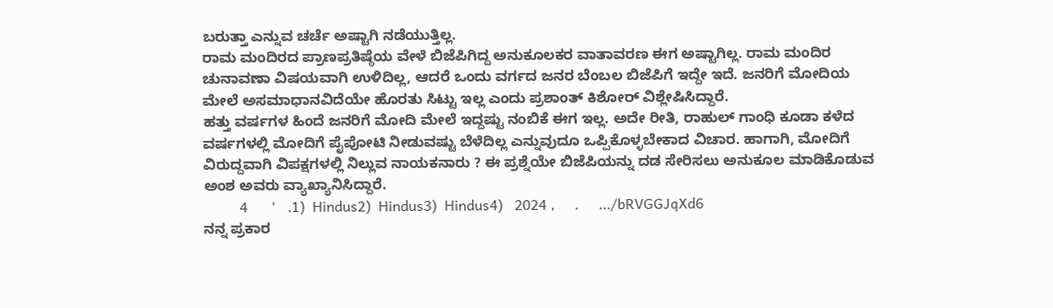ಬರುತ್ತಾ ಎನ್ನುವ ಚರ್ಚೆ ಅಷ್ಟಾಗಿ ನಡೆಯುತ್ತಿಲ್ಲ.
ರಾಮ ಮಂದಿರದ ಪ್ರಾಣಪ್ರತಿಷ್ಠೆಯ ವೇಳೆ ಬಿಜೆಪಿಗಿದ್ದ ಅನುಕೂಲಕರ ವಾತಾವರಣ ಈಗ ಅಷ್ಟಾಗಿಲ್ಲ. ರಾಮ ಮಂದಿರ ಚುನಾವಣಾ ವಿಷಯವಾಗಿ ಉಳಿದಿಲ್ಲ, ಆದರೆ ಒಂದು ವರ್ಗದ ಜನರ ಬೆಂಬಲ ಬಿಜೆಪಿಗೆ ಇದ್ದೇ ಇದೆ. ಜನರಿಗೆ ಮೋದಿಯ ಮೇಲೆ ಅಸಮಾಧಾನವಿದೆಯೇ ಹೊರತು ಸಿಟ್ಟು ಇಲ್ಲ ಎಂದು ಪ್ರಶಾಂತ್‌ ಕಿಶೋರ್‌ ವಿಶ್ಲೇಷಿಸಿದ್ದಾರೆ.
ಹತ್ತು ವರ್ಷಗಳ ಹಿಂದೆ ಜನರಿಗೆ ಮೋದಿ ಮೇಲೆ ಇದ್ದಷ್ಟು ನಂಬಿಕೆ ಈಗ ಇಲ್ಲ. ಅದೇ ರೀತಿ, ರಾಹುಲ್‌ ಗಾಂಧಿ ಕೂಡಾ ಕಳೆದ ವರ್ಷಗಳಲ್ಲಿ ಮೋದಿಗೆ ಪೈಪೋಟಿ ನೀಡುವಷ್ಟು ಬೆಳೆದಿಲ್ಲ ಎನ್ನುವುದೂ ಒಪ್ಪಿಕೊಳ್ಳಬೇಕಾದ ವಿಚಾರ. ಹಾಗಾಗಿ, ಮೋದಿಗೆ ವಿರುದ್ದವಾಗಿ ವಿಪಕ್ಷಗಳಲ್ಲಿ ನಿಲ್ಲುವ ನಾಯಕನಾರು ? ಈ ಪ್ರಶ್ನೆಯೇ ಬಿಜೆಪಿಯನ್ನು ದಡ ಸೇರಿಸಲು ಅನುಕೂಲ ಮಾಡಿಕೊಡುವ ಅಂಶ ಅವರು ವ್ಯಾಖ್ಯಾನಿಸಿದ್ದಾರೆ.
         4      ’   .1)  Hindus2)  Hindus3)  Hindus4)   2024 ,     .     .../bRVGGJqXd6
ನನ್ನ ಪ್ರಕಾರ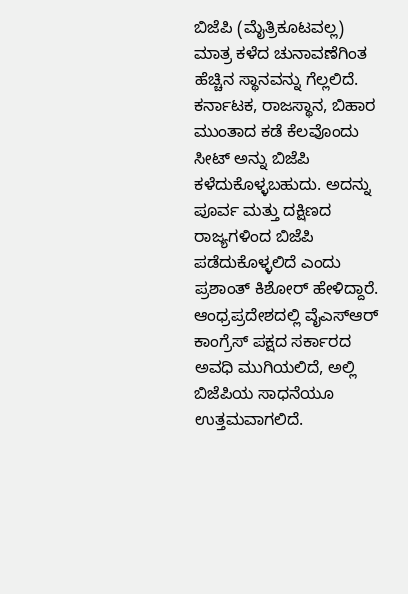ಬಿಜೆಪಿ (ಮೈತ್ರಿಕೂಟವಲ್ಲ) ಮಾತ್ರ ಕಳೆದ ಚುನಾವಣೆಗಿಂತ ಹೆಚ್ಚಿನ ಸ್ಥಾನವನ್ನು ಗೆಲ್ಲಲಿದೆ. ಕರ್ನಾಟಕ, ರಾಜಸ್ಥಾನ, ಬಿಹಾರ ಮುಂತಾದ ಕಡೆ ಕೆಲವೊಂದು ಸೀಟ್‌ ಅನ್ನು ಬಿಜೆಪಿ ಕಳೆದುಕೊಳ್ಳಬಹುದು. ಅದನ್ನು ಪೂರ್ವ ಮತ್ತು ದಕ್ಷಿಣದ ರಾಜ್ಯಗಳಿಂದ ಬಿಜೆಪಿ ಪಡೆದುಕೊಳ್ಳಲಿದೆ ಎಂದು ಪ್ರಶಾಂತ್‌ ಕಿಶೋರ್‌ ಹೇಳಿದ್ದಾರೆ.
ಆಂಧ್ರಪ್ರದೇಶದಲ್ಲಿ ವೈಎಸ್‌‍ಆರ್‌ ಕಾಂಗ್ರೆಸ್‌‍ ಪಕ್ಷದ ಸರ್ಕಾರದ ಅವಧಿ ಮುಗಿಯಲಿದೆ, ಅಲ್ಲಿ ಬಿಜೆಪಿಯ ಸಾಧನೆಯೂ ಉತ್ತಮವಾಗಲಿದೆ.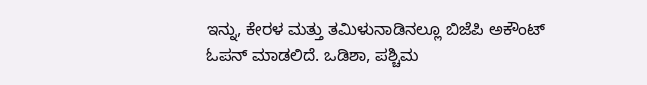ಇನ್ನು, ಕೇರಳ ಮತ್ತು ತಮಿಳುನಾಡಿನಲ್ಲೂ ಬಿಜೆಪಿ ಅಕೌಂಟ್‌ ಓಪನ್‌ ಮಾಡಲಿದೆ. ಒಡಿಶಾ, ಪಶ್ಚಿಮ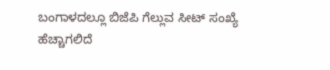ಬಂಗಾಳದಲ್ಲೂ ಬಿಜೆಪಿ ಗೆಲ್ಲುವ ಸೀಟ್‌ ಸಂಖ್ಯೆ ಹೆಚ್ಚಾಗಲಿದೆ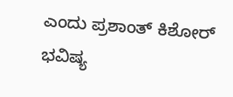ಎಂದು ಪ್ರಶಾಂತ್‌ ಕಿಶೋರ್‌ ಭವಿಷ್ಯ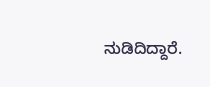ನುಡಿದಿದ್ದಾರೆ.